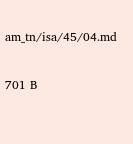am_tn/isa/45/04.md

701 B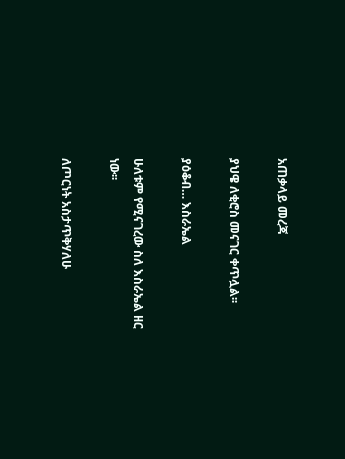አጠቃላይ መረጃ

ያህዌ ለቂሮስ መናገር ቀጥሏል፡፡

ያዕቆብ… እስራኤል

ሁለቱም የሚናገረው ስለ እስራኤል ዘር ነው፡፡

ለጦርነት አስታጥቅሃለሁ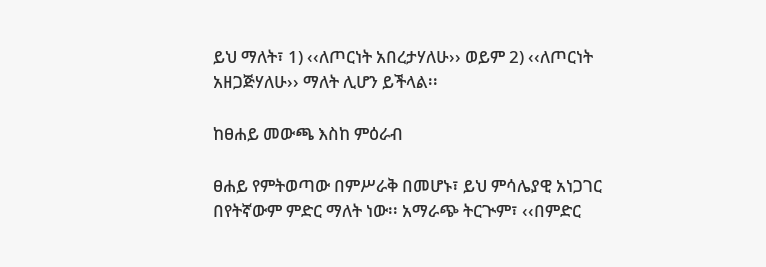ይህ ማለት፣ 1) ‹‹ለጦርነት አበረታሃለሁ›› ወይም 2) ‹‹ለጦርነት አዘጋጅሃለሁ›› ማለት ሊሆን ይችላል፡፡

ከፀሐይ መውጫ እስከ ምዕራብ

ፀሐይ የምትወጣው በምሥራቅ በመሆኑ፣ ይህ ምሳሌያዊ አነጋገር በየትኛውም ምድር ማለት ነው፡፡ አማራጭ ትርጒም፣ ‹‹በምድር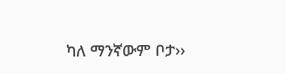ካለ ማንኛውም ቦታ››